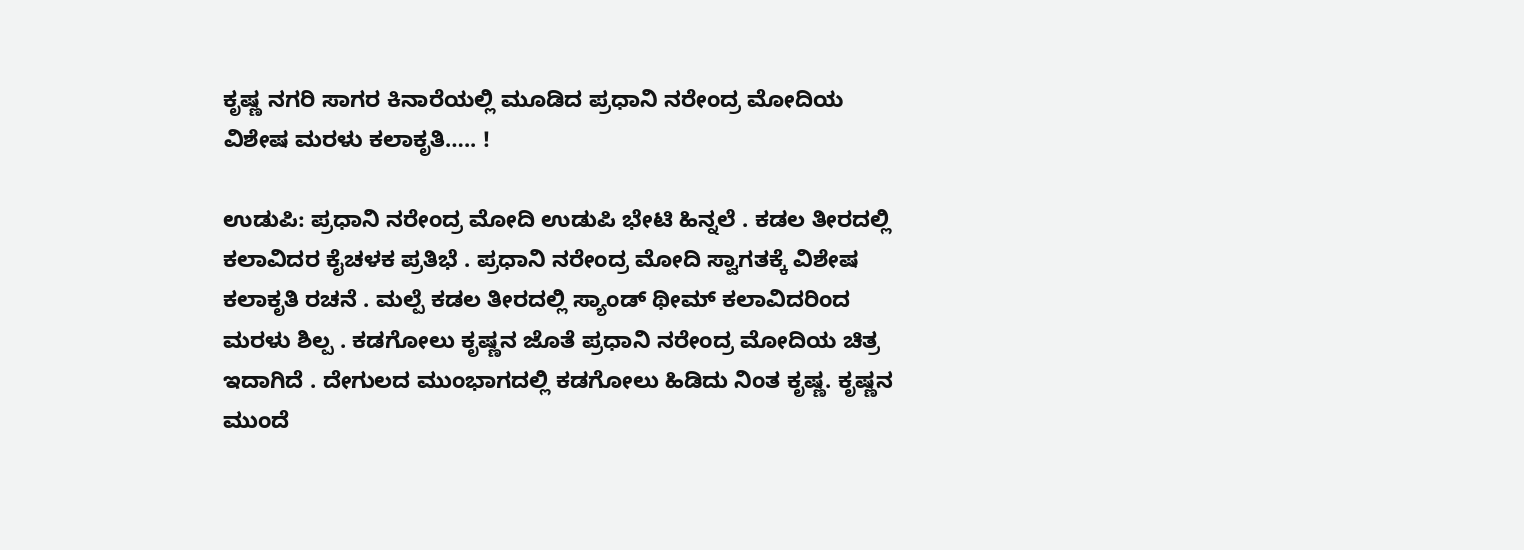ಕೃಷ್ಣ ನಗರಿ ಸಾಗರ ಕಿನಾರೆಯಲ್ಲಿ ಮೂಡಿದ ಪ್ರಧಾನಿ ನರೇಂದ್ರ ಮೋದಿಯ ವಿಶೇಷ ಮರಳು ಕಲಾಕೃತಿ….. !

ಉಡುಪಿ: ಪ್ರಧಾನಿ ನರೇಂದ್ರ ಮೋದಿ ಉಡುಪಿ ಭೇಟಿ ಹಿನ್ನಲೆ . ಕಡಲ ತೀರದಲ್ಲಿ ಕಲಾವಿದರ ಕೈಚಳಕ ಪ್ರತಿಭೆ . ಪ್ರಧಾನಿ ನರೇಂದ್ರ ಮೋದಿ ಸ್ವಾಗತಕ್ಕೆ ವಿಶೇಷ ಕಲಾಕೃತಿ ರಚನೆ . ಮಲ್ಪೆ ಕಡಲ ತೀರದಲ್ಲಿ ಸ್ಯಾಂಡ್ ಥೀಮ್ ಕಲಾವಿದರಿಂದ ಮರಳು ಶಿಲ್ಪ . ಕಡಗೋಲು ಕೃಷ್ಣನ ಜೊತೆ ಪ್ರಧಾನಿ ನರೇಂದ್ರ ಮೋದಿಯ ಚಿತ್ರ ಇದಾಗಿದೆ . ದೇಗುಲದ ಮುಂಭಾಗದಲ್ಲಿ ಕಡಗೋಲು ಹಿಡಿದು ನಿಂತ ಕೃಷ್ಣ. ಕೃಷ್ಣನ ಮುಂದೆ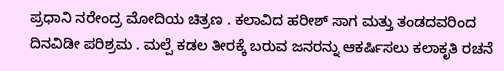ಪ್ರಧಾನಿ ನರೇಂದ್ರ ಮೋದಿಯ ಚಿತ್ರಣ . ಕಲಾವಿದ ಹರೀಶ್ ಸಾಗ ಮತ್ತು ತಂಡದವರಿಂದ ದಿನವಿಡೀ ಪರಿಶ್ರಮ . ಮಲ್ಪೆ ಕಡಲ ತೀರಕ್ಕೆ ಬರುವ ಜನರನ್ನು ಆಕರ್ಷಿಸಲು ಕಲಾಕೃತಿ ರಚನೆ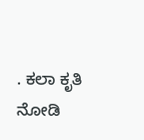. ಕಲಾ ಕೃತಿ ನೋಡಿ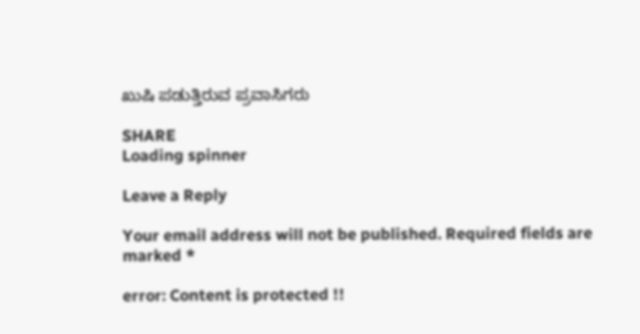ಖುಷಿ ಪಡುತ್ತಿರುವ ಪ್ರವಾಸಿಗರು

SHARE
Loading spinner

Leave a Reply

Your email address will not be published. Required fields are marked *

error: Content is protected !!